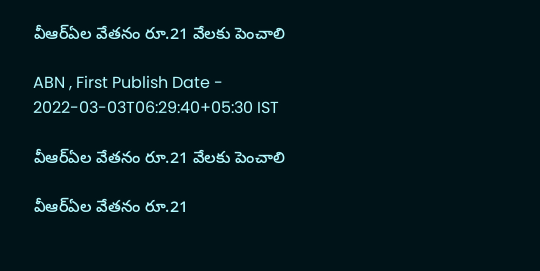వీఆర్‌ఏల వేతనం రూ.21 వేలకు పెంచాలి

ABN , First Publish Date - 2022-03-03T06:29:40+05:30 IST

వీఆర్‌ఏల వేతనం రూ.21 వేలకు పెంచాలి

వీఆర్‌ఏల వేతనం రూ.21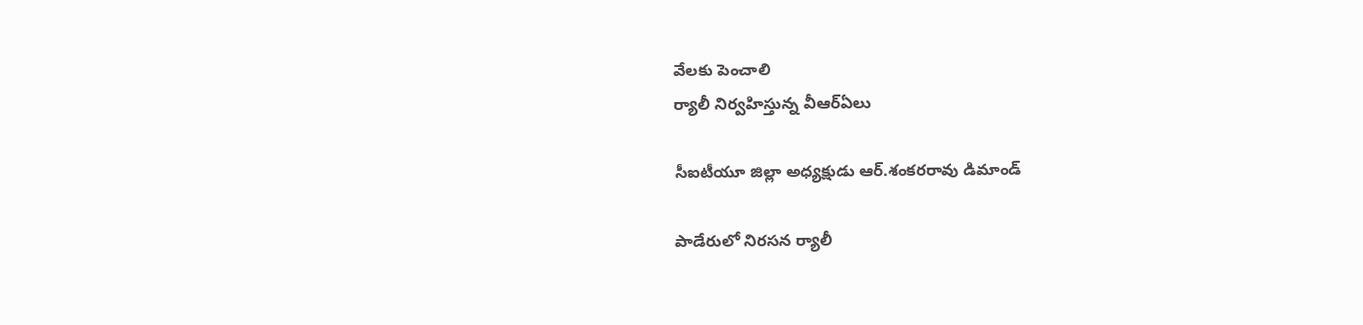వేలకు పెంచాలి
ర్యాలీ నిర్వహిస్తున్న వీఆర్‌ఏలు

సీఐటీయూ జిల్లా అధ్యక్షుడు ఆర్‌.శంకరరావు డిమాండ్‌

పాడేరులో నిరసన ర్యాలీ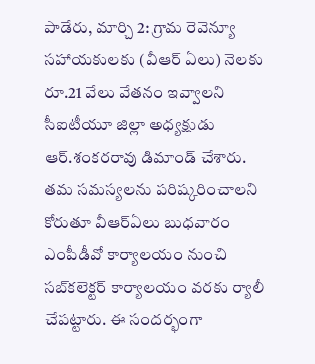పాడేరు, మార్చి 2: గ్రామ రెవెన్యూ సహాయకులకు (వీఆర్‌ ఏలు) నెలకు రూ.21 వేలు వేతనం ఇవ్వాలని సీఐటీయూ జిల్లా అధ్యక్షుడు ఆర్‌.శంకరరావు డిమాండ్‌ చేశారు. తమ సమస్యలను పరిష్కరించాలని కోరుతూ వీఆర్‌ఏలు బుధవారం ఎంపీడీవో కార్యాలయం నుంచి సబ్‌కలెక్టర్‌ కార్యాలయం వరకు ర్యాలీ చేపట్టారు. ఈ సందర్భంగా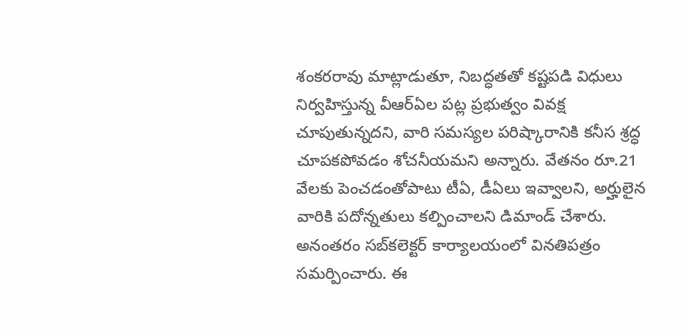శంకరరావు మాట్లాడుతూ, నిబద్ధతతో కష్టపడి విధులు నిర్వహిస్తున్న వీఆర్‌ఏల పట్ల ప్రభుత్వం వివక్ష చూపుతున్నదని, వారి సమస్యల పరిష్కారానికి కనీస శ్రద్ధ చూపకపోవడం శోచనీయమని అన్నారు. వేతనం రూ.21 వేలకు పెంచడంతోపాటు టీఏ, డీఏలు ఇవ్వాలని, అర్హులైన వారికి పదోన్నతులు కల్పించాలని డిమాండ్‌ చేశారు. అనంతరం సబ్‌కలెక్టర్‌ కార్యాలయంలో వినతిపత్రం సమర్పించారు. ఈ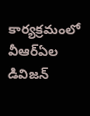కార్యక్రమంలో వీఆర్‌ఏల డివిజన్‌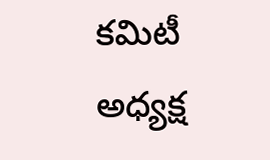కమిటీ అధ్యక్ష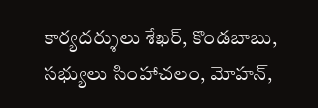కార్యదర్శులు శేఖర్‌, కొండబాబు, సభ్యులు సింహాచలం, మోహన్‌,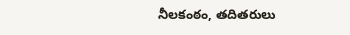నీలకంఠం, తదితరులు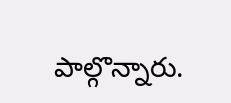పాల్గొన్నారు.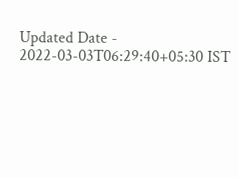Updated Date - 2022-03-03T06:29:40+05:30 IST